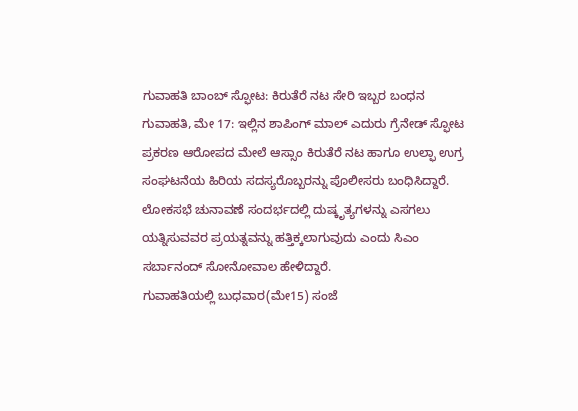ಗುವಾಹತಿ ಬಾಂಬ್ ಸ್ಫೋಟ: ಕಿರುತೆರೆ ನಟ ಸೇರಿ ಇಬ್ಬರ ಬಂಧನ
ಗುವಾಹತಿ, ಮೇ 17: ಇಲ್ಲಿನ ಶಾಪಿಂಗ್ ಮಾಲ್ ಎದುರು ಗ್ರೆನೇಡ್ ಸ್ಫೋಟ ಪ್ರಕರಣ ಆರೋಪದ ಮೇಲೆ ಆಸ್ಸಾಂ ಕಿರುತೆರೆ ನಟ ಹಾಗೂ ಉಲ್ಫಾ ಉಗ್ರ ಸಂಘಟನೆಯ ಹಿರಿಯ ಸದಸ್ಯರೊಬ್ಬರನ್ನು ಪೊಲೀಸರು ಬಂಧಿಸಿದ್ದಾರೆ. ಲೋಕಸಭೆ ಚುನಾವಣೆ ಸಂದರ್ಭದಲ್ಲಿ ದುಷ್ಕೃತ್ಯಗಳನ್ನು ಎಸಗಲು ಯತ್ನಿಸುವವರ ಪ್ರಯತ್ನವನ್ನು ಹತ್ತಿಕ್ಕಲಾಗುವುದು ಎಂದು ಸಿಎಂ ಸರ್ಬಾನಂದ್ ಸೋನೋವಾಲ ಹೇಳಿದ್ದಾರೆ.
ಗುವಾಹತಿಯಲ್ಲಿ ಬುಧವಾರ(ಮೇ15) ಸಂಜೆ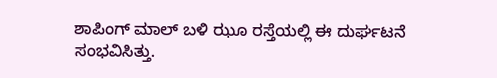ಶಾಪಿಂಗ್ ಮಾಲ್ ಬಳಿ ಝೂ ರಸ್ತೆಯಲ್ಲಿ ಈ ದುರ್ಘಟನೆ ಸಂಭವಿಸಿತ್ತು.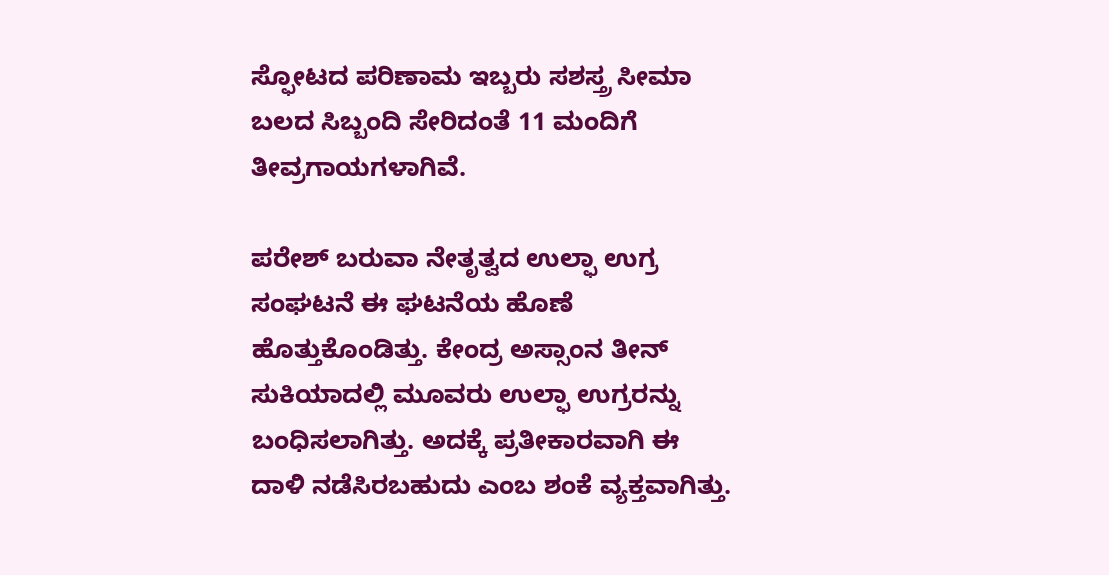ಸ್ಫೋಟದ ಪರಿಣಾಮ ಇಬ್ಬರು ಸಶಸ್ತ್ರ ಸೀಮಾ ಬಲದ ಸಿಬ್ಬಂದಿ ಸೇರಿದಂತೆ 11 ಮಂದಿಗೆ ತೀವ್ರಗಾಯಗಳಾಗಿವೆ.

ಪರೇಶ್ ಬರುವಾ ನೇತೃತ್ವದ ಉಲ್ಫಾ ಉಗ್ರ ಸಂಘಟನೆ ಈ ಘಟನೆಯ ಹೊಣೆ ಹೊತ್ತುಕೊಂಡಿತ್ತು. ಕೇಂದ್ರ ಅಸ್ಸಾಂನ ತೀನ್ ಸುಕಿಯಾದಲ್ಲಿ ಮೂವರು ಉಲ್ಫಾ ಉಗ್ರರನ್ನು ಬಂಧಿಸಲಾಗಿತ್ತು. ಅದಕ್ಕೆ ಪ್ರತೀಕಾರವಾಗಿ ಈ ದಾಳಿ ನಡೆಸಿರಬಹುದು ಎಂಬ ಶಂಕೆ ವ್ಯಕ್ತವಾಗಿತ್ತು.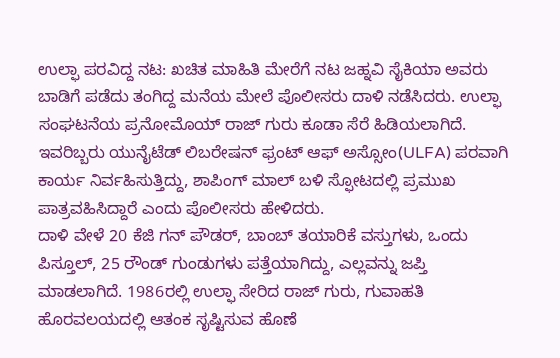ಉಲ್ಫಾ ಪರವಿದ್ದ ನಟ: ಖಚಿತ ಮಾಹಿತಿ ಮೇರೆಗೆ ನಟ ಜಹ್ನವಿ ಸೈಕಿಯಾ ಅವರು ಬಾಡಿಗೆ ಪಡೆದು ತಂಗಿದ್ದ ಮನೆಯ ಮೇಲೆ ಪೊಲೀಸರು ದಾಳಿ ನಡೆಸಿದರು. ಉಲ್ಫಾ ಸಂಘಟನೆಯ ಪ್ರನೋಮೊಯ್ ರಾಜ್ ಗುರು ಕೂಡಾ ಸೆರೆ ಹಿಡಿಯಲಾಗಿದೆ. ಇವರಿಬ್ಬರು ಯುನೈಟೆಡ್ ಲಿಬರೇಷನ್ ಫ್ರಂಟ್ ಆಫ್ ಅಸ್ಸೋಂ(ULFA) ಪರವಾಗಿ ಕಾರ್ಯ ನಿರ್ವಹಿಸುತ್ತಿದ್ದು, ಶಾಪಿಂಗ್ ಮಾಲ್ ಬಳಿ ಸ್ಫೋಟದಲ್ಲಿ ಪ್ರಮುಖ ಪಾತ್ರವಹಿಸಿದ್ದಾರೆ ಎಂದು ಪೊಲೀಸರು ಹೇಳಿದರು.
ದಾಳಿ ವೇಳೆ 20 ಕೆಜಿ ಗನ್ ಪೌಡರ್, ಬಾಂಬ್ ತಯಾರಿಕೆ ವಸ್ತುಗಳು, ಒಂದು ಪಿಸ್ತೂಲ್, 25 ರೌಂಡ್ ಗುಂಡುಗಳು ಪತ್ತೆಯಾಗಿದ್ದು, ಎಲ್ಲವನ್ನು ಜಪ್ತಿ ಮಾಡಲಾಗಿದೆ. 1986ರಲ್ಲಿ ಉಲ್ಫಾ ಸೇರಿದ ರಾಜ್ ಗುರು, ಗುವಾಹತಿ ಹೊರವಲಯದಲ್ಲಿ ಆತಂಕ ಸೃಷ್ಟಿಸುವ ಹೊಣೆ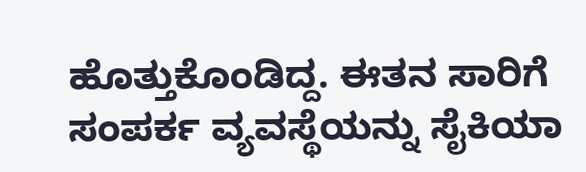ಹೊತ್ತುಕೊಂಡಿದ್ದ. ಈತನ ಸಾರಿಗೆ ಸಂಪರ್ಕ ವ್ಯವಸ್ಥೆಯನ್ನು ಸೈಕಿಯಾ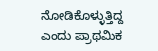ನೋಡಿಕೊಳ್ಳುತ್ತಿದ್ದ ಎಂದು ಪ್ರಾಥಮಿಕ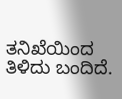ತನಿಖೆಯಿಂದ ತಿಳಿದು ಬಂದಿದೆ.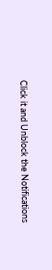Click it and Unblock the Notifications